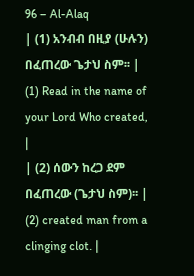96 – Al-Alaq
| (1) አንብብ በዚያ (ሁሉን) በፈጠረው ጌታህ ስም፡፡ | (1) Read in the name of your Lord Who created, |
| (2) ሰውን ከረጋ ደም በፈጠረው (ጌታህ ስም)፡፡ | (2) created man from a clinging clot. |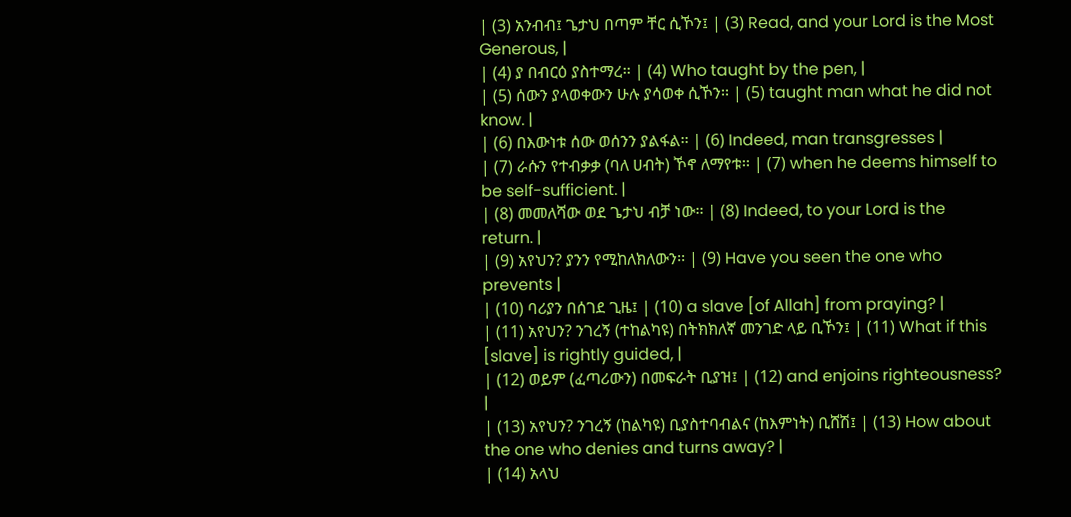| (3) አንብብ፤ ጌታህ በጣም ቸር ሲኾን፤ | (3) Read, and your Lord is the Most Generous, |
| (4) ያ በብርዕ ያስተማረ፡፡ | (4) Who taught by the pen, |
| (5) ሰውን ያላወቀውን ሁሉ ያሳወቀ ሲኾን፡፡ | (5) taught man what he did not know. |
| (6) በእውነቱ ሰው ወሰንን ያልፋል፡፡ | (6) Indeed, man transgresses |
| (7) ራሱን የተብቃቃ (ባለ ሀብት) ኾኖ ለማየቱ፡፡ | (7) when he deems himself to be self-sufficient. |
| (8) መመለሻው ወደ ጌታህ ብቻ ነው፡፡ | (8) Indeed, to your Lord is the return. |
| (9) አየህን? ያንን የሚከለክለውን፡፡ | (9) Have you seen the one who prevents |
| (10) ባሪያን በሰገደ ጊዜ፤ | (10) a slave [of Allah] from praying? |
| (11) አየህን? ንገረኝ (ተከልካዩ) በትክክለኛ መንገድ ላይ ቢኾን፤ | (11) What if this [slave] is rightly guided, |
| (12) ወይም (ፈጣሪውን) በመፍራት ቢያዝ፤ | (12) and enjoins righteousness? |
| (13) አየህን? ንገረኝ (ከልካዩ) ቢያስተባብልና (ከእምነት) ቢሸሽ፤ | (13) How about the one who denies and turns away? |
| (14) አላህ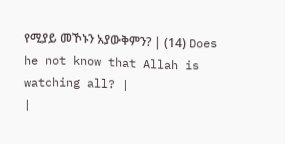የሚያይ መኾኑን አያውቅምን? | (14) Does he not know that Allah is watching all? |
|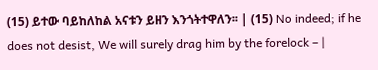(15) ይተው ባይከለከል አናቱን ይዘን እንጎትተዋለን፡፡ | (15) No indeed; if he does not desist, We will surely drag him by the forelock – |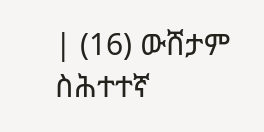| (16) ውሸታም ስሕተተኛ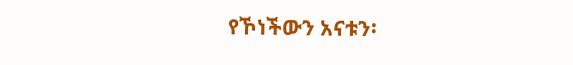የኾነችውን አናቱን፡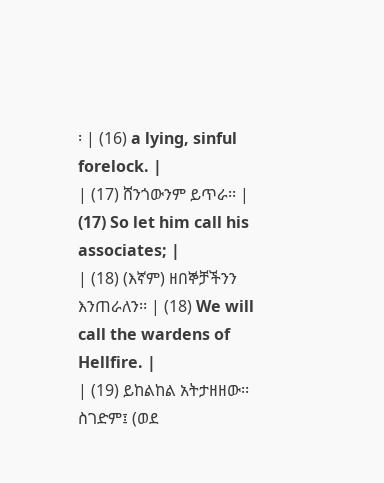፡ | (16) a lying, sinful forelock. |
| (17) ሸንጎውንም ይጥራ፡፡ | (17) So let him call his associates; |
| (18) (እኛም) ዘበኞቻችንን እንጠራለን፡፡ | (18) We will call the wardens of Hellfire. |
| (19) ይከልከል አትታዘዘው፡፡ ስገድም፤ (ወደ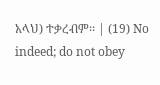አላህ) ተቃረብም፡፡ | (19) No indeed; do not obey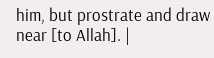him, but prostrate and draw near [to Allah]. |